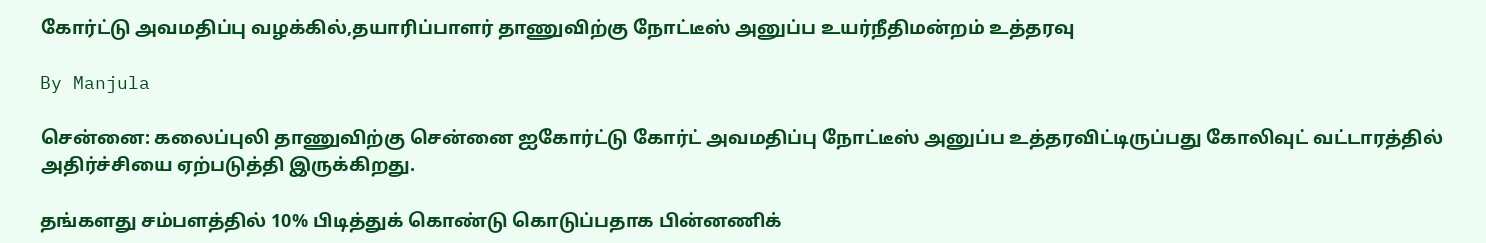கோர்ட்டு அவமதிப்பு வழக்கில்,தயாரிப்பாளர் தாணுவிற்கு நோட்டீஸ் அனுப்ப உயர்நீதிமன்றம் உத்தரவு

By Manjula

சென்னை: கலைப்புலி தாணுவிற்கு சென்னை ஐகோர்ட்டு கோர்ட் அவமதிப்பு நோட்டீஸ் அனுப்ப உத்தரவிட்டிருப்பது கோலிவுட் வட்டாரத்தில் அதிர்ச்சியை ஏற்படுத்தி இருக்கிறது.

தங்களது சம்பளத்தில் 10% பிடித்துக் கொண்டு கொடுப்பதாக பின்னணிக்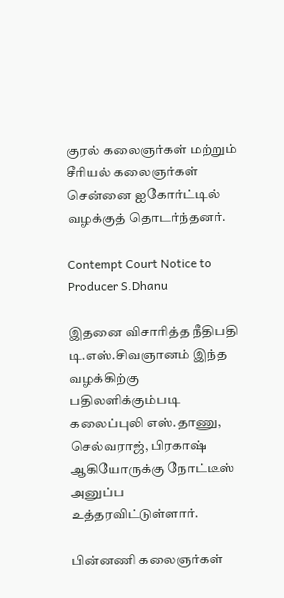குரல் கலைஞர்கள் மற்றும் சீரியல் கலைஞர்கள் சென்னை ஐகோர்ட்டில் வழக்குத் தொடர்ந்தனர்.

Contempt Court Notice to Producer S.Dhanu

இதனை விசாரித்த நீதிபதி டி.எஸ்.சிவஞானம் இந்த வழக்கிற்கு பதிலளிக்கும்படி கலைப்புலி எஸ்.தாணு, செல்வராஜ், பிரகாஷ் ஆகியோருக்கு நோட்டீஸ் அனுப்ப உத்தரவிட்டுள்ளார்.

பின்னணி கலைஞர்கள்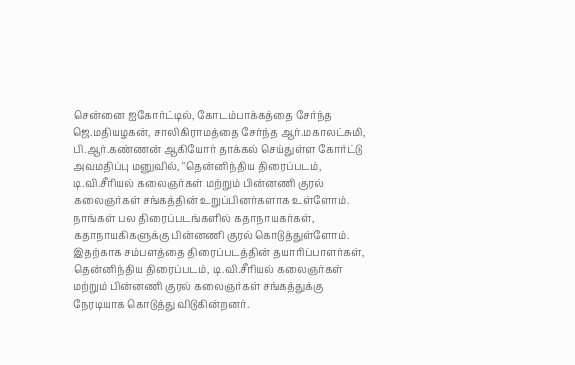சென்னை ஐகோர்ட்டில், கோடம்பாக்கத்தை சேர்ந்த ஜெ.மதியழகன், சாலிகிராமத்தை சேர்ந்த ஆர்.மகாலட்சுமி, பி.ஆர்.கண்ணன் ஆகியோர் தாக்கல் செய்துள்ள கோர்ட்டு அவமதிப்பு மனுவில், ‘'தென்னிந்திய திரைப்படம், டி.வி.சீரியல் கலைஞர்கள் மற்றும் பின்னணி குரல் கலைஞர்கள் சங்கத்தின் உறுப்பினர்களாக உள்ளோம். நாங்கள் பல திரைப்படங்களில் கதாநாயகர்கள், கதாநாயகிகளுக்கு பின்னணி குரல் கொடுத்துள்ளோம். இதற்காக சம்பளத்தை திரைப்படத்தின் தயாரிப்பாளர்கள், தென்னிந்திய திரைப்படம், டி.வி.சீரியல் கலைஞர்கள் மற்றும் பின்னணி குரல் கலைஞர்கள் சங்கத்துக்கு நேரடியாக கொடுத்து விடுகின்றனர்.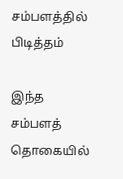சம்பளத்தில் பிடித்தம்

இந்த சம்பளத் தொகையில்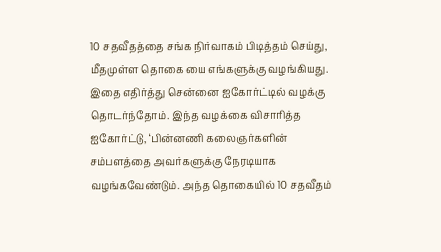10 சதவீதத்தை சங்க நிர்வாகம் பிடித்தம் செய்து, மீதமுள்ள தொகை யை எங்களுக்கு வழங்கியது. இதை எதிர்த்து சென்னை ஐகோர்ட்டில் வழக்கு தொடர்ந்தோம். இந்த வழக்கை விசாரித்த ஐகோர்ட்டு, ‘பின்னணி கலைஞர்களின் சம்பளத்தை அவர்களுக்கு நேரடியாக வழங்கவேண்டும். அந்த தொகையில் 10 சதவீதம்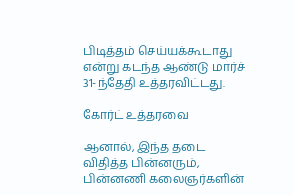பிடித்தம் செய்யக்கூடாது என்று கடந்த ஆண்டு மார்ச் 31-ந்தேதி உத்தரவிட்டது.

கோர்ட் உத்தரவை

ஆனால், இந்த தடை விதித்த பின்னரும், பின்னணி கலைஞர்களின்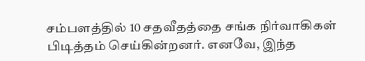சம்பளத்தில் 10 சதவீதத்தை சங்க நிர்வாகிகள் பிடித்தம் செய்கின்றனர். எனவே, இந்த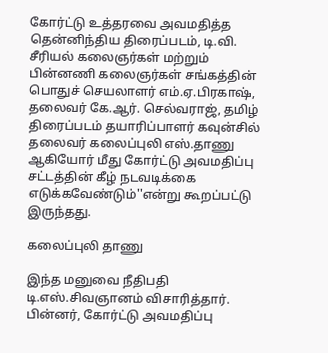கோர்ட்டு உத்தரவை அவமதித்த தென்னிந்திய திரைப்படம், டி.வி. சீரியல் கலைஞர்கள் மற்றும் பின்னணி கலைஞர்கள் சங்கத்தின் பொதுச் செயலாளர் எம்.ஏ.பிரகாஷ், தலைவர் கே.ஆர். செல்வராஜ், தமிழ் திரைப்படம் தயாரிப்பாளர் கவுன்சில் தலைவர் கலைப்புலி எஸ்.தாணு ஆகியோர் மீது கோர்ட்டு அவமதிப்பு சட்டத்தின் கீழ் நடவடிக்கை எடுக்கவேண்டும்''என்று கூறப்பட்டு இருந்தது.

கலைப்புலி தாணு

இந்த மனுவை நீதிபதி டி.எஸ்.சிவஞானம் விசாரித்தார். பின்னர், கோர்ட்டு அவமதிப்பு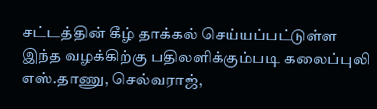சட்டத்தின் கீழ் தாக்கல் செய்யப்பட்டுள்ள இந்த வழக்கிற்கு பதிலளிக்கும்படி கலைப்புலி எஸ்.தாணு, செல்வராஜ்,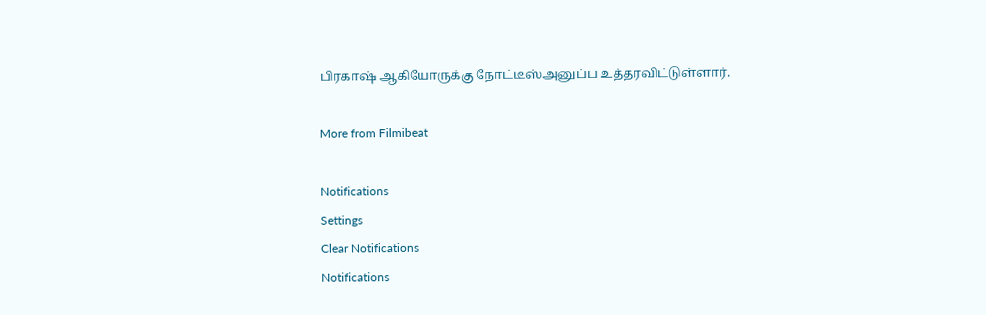பிரகாஷ் ஆகியோருக்கு நோட்டீஸ்அனுப்ப உத்தரவிட்டுள்ளார்.

More from Filmibeat

Notifications
Settings
Clear Notifications
Notifications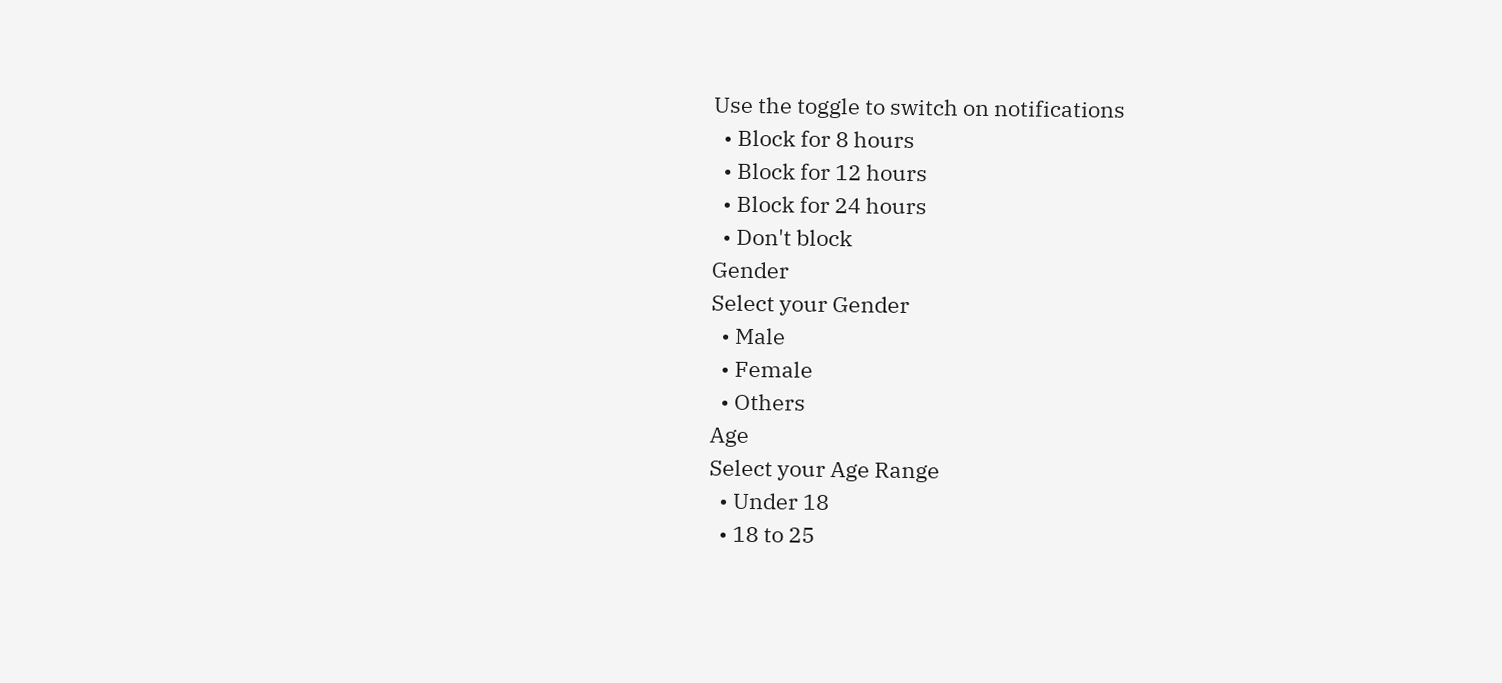Use the toggle to switch on notifications
  • Block for 8 hours
  • Block for 12 hours
  • Block for 24 hours
  • Don't block
Gender
Select your Gender
  • Male
  • Female
  • Others
Age
Select your Age Range
  • Under 18
  • 18 to 25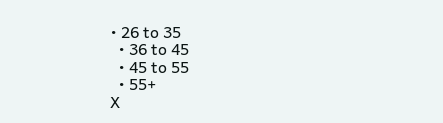• 26 to 35
  • 36 to 45
  • 45 to 55
  • 55+
X